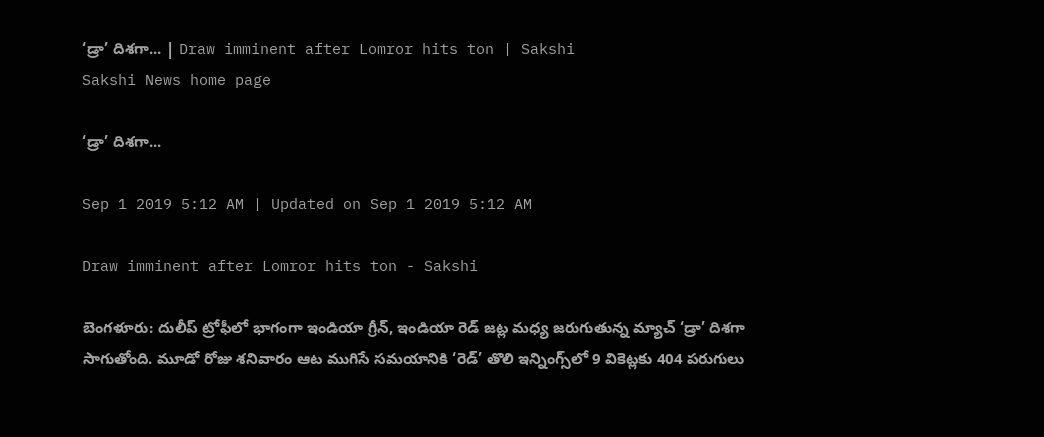‘డ్రా’ దిశగా... | Draw imminent after Lomror hits ton | Sakshi
Sakshi News home page

‘డ్రా’ దిశగా...

Sep 1 2019 5:12 AM | Updated on Sep 1 2019 5:12 AM

Draw imminent after Lomror hits ton - Sakshi

బెంగళూరు: దులీప్‌ ట్రోఫీలో భాగంగా ఇండియా గ్రీన్, ఇండియా రెడ్‌ జట్ల మధ్య జరుగుతున్న మ్యాచ్‌ ‘డ్రా’ దిశగా సాగుతోంది. మూడో రోజు శనివారం ఆట ముగిసే సమయానికి ‘రెడ్‌’ తొలి ఇన్నింగ్స్‌లో 9 వికెట్లకు 404 పరుగులు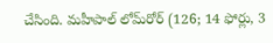చేసింది. మహీపాల్‌ లోమ్‌రోర్‌ (126; 14 ఫోర్లు, 3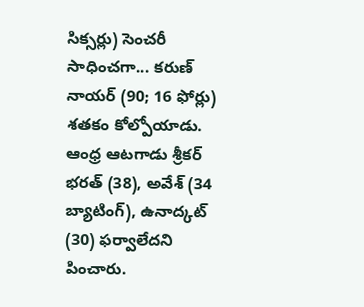సిక్సర్లు) సెంచరీ సాధించగా... కరుణ్‌ నాయర్‌ (90; 16 ఫోర్లు) శతకం కోల్పోయాడు. ఆంధ్ర ఆటగాడు శ్రీకర్‌ భరత్‌ (38), అవేశ్‌ (34 బ్యాటింగ్‌), ఉనాద్కట్‌ (30) ఫర్వాలేదని పించారు.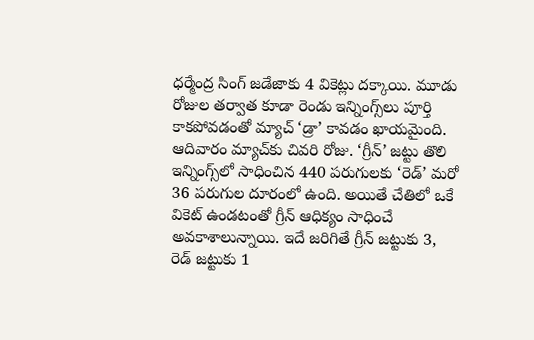ధర్మేంద్ర సింగ్‌ జడేజాకు 4 వికెట్లు దక్కాయి. మూడు రోజుల తర్వాత కూడా రెండు ఇన్నింగ్స్‌లు పూర్తి కాకపోవడంతో మ్యాచ్‌ ‘డ్రా’ కావడం ఖాయమైంది. ఆదివారం మ్యాచ్‌కు చివరి రోజు. ‘గ్రీన్‌’ జట్టు తొలి ఇన్నింగ్స్‌లో సాధించిన 440 పరుగులకు ‘రెడ్‌’ మరో 36 పరుగుల దూరంలో ఉంది. అయితే చేతిలో ఒకే వికెట్‌ ఉండటంతో గ్రీన్‌ ఆధిక్యం సాధించే అవకాశాలున్నాయి. ఇదే జరిగితే గ్రీన్‌ జట్టుకు 3, రెడ్‌ జట్టుకు 1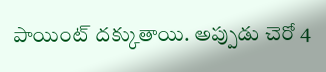పాయింట్‌ దక్కుతాయి. అప్పుడు చెరో 4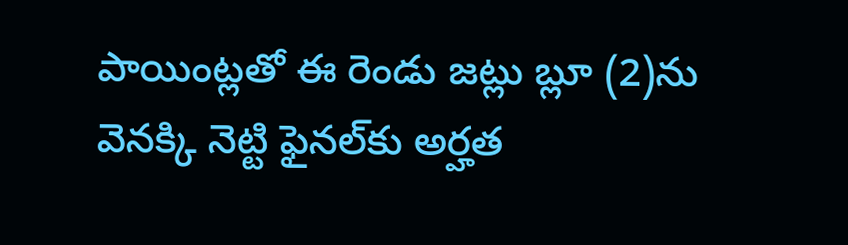పాయింట్లతో ఈ రెండు జట్లు బ్లూ (2)ను వెనక్కి నెట్టి ఫైనల్‌కు అర్హత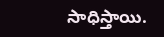సాధిస్తాయి.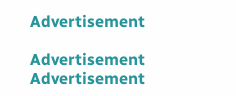Advertisement

Advertisement
Advertisement